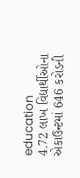education
4.72 લાખ વિદ્યાર્થીઓના એકાઉન્ટમાં 646 કરોડની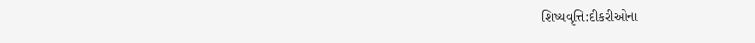શિષ્યવૃત્તિ:દીકરીઓના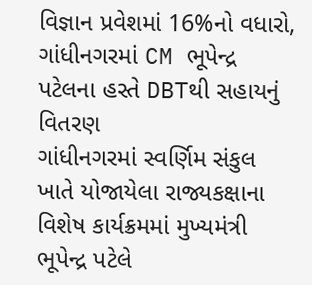વિજ્ઞાન પ્રવેશમાં 16%નો વધારો, ગાંધીનગરમાં CM ભૂપેન્દ્ર પટેલના હસ્તે DBTથી સહાયનું વિતરણ
ગાંધીનગરમાં સ્વર્ણિમ સંકુલ ખાતે યોજાયેલા રાજ્યકક્ષાના વિશેષ કાર્યક્રમમાં મુખ્યમંત્રી ભૂપેન્દ્ર પટેલે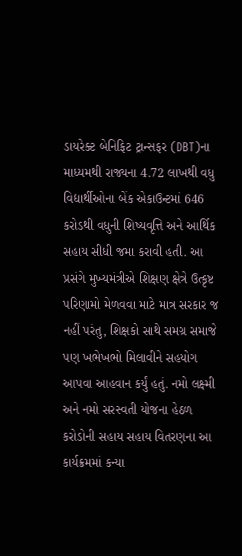ડાયરેક્ટ બેનિફિટ ટ્રાન્સફર (DBT)ના માધ્યમથી રાજ્યના 4.72 લાખથી વધુ વિદ્યાર્થીઓના બેંક એકાઉન્ટમાં 646 કરોડથી વધુની શિષ્યવૃત્તિ અને આર્થિક સહાય સીધી જમા કરાવી હતી. આ પ્રસંગે મુખ્યમંત્રીએ શિક્ષણ ક્ષેત્રે ઉત્કૃષ્ટ પરિણામો મેળવવા માટે માત્ર સરકાર જ નહીં પરંતુ, શિક્ષકો સાથે સમગ્ર સમાજે પણ ખભેખભો મિલાવીને સહયોગ આપવા આહવાન કર્યું હતું. નમો લક્ષ્મી અને નમો સરસ્વતી યોજના હેઠળ કરોડોની સહાય સહાય વિતરણના આ કાર્યક્રમમાં કન્યા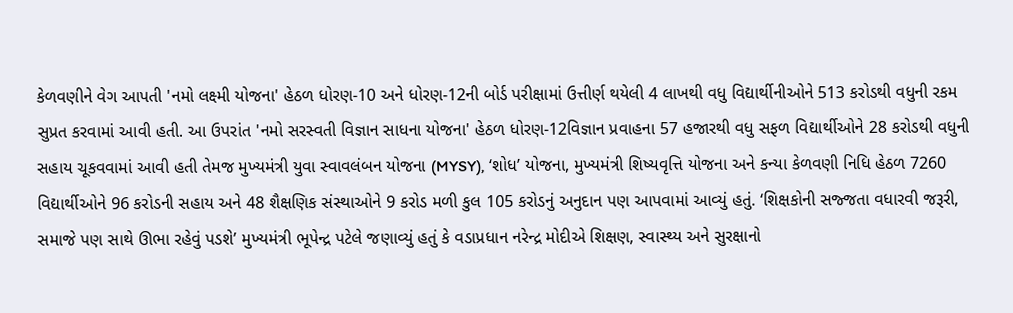કેળવણીને વેગ આપતી 'નમો લક્ષ્મી યોજના' હેઠળ ધોરણ-10 અને ધોરણ-12ની બોર્ડ પરીક્ષામાં ઉત્તીર્ણ થયેલી 4 લાખથી વધુ વિદ્યાર્થીનીઓને 513 કરોડથી વધુની રકમ સુપ્રત કરવામાં આવી હતી. આ ઉપરાંત 'નમો સરસ્વતી વિજ્ઞાન સાધના યોજના' હેઠળ ધોરણ-12વિજ્ઞાન પ્રવાહના 57 હજારથી વધુ સફળ વિદ્યાર્થીઓને 28 કરોડથી વધુની સહાય ચૂકવવામાં આવી હતી તેમજ મુખ્યમંત્રી યુવા સ્વાવલંબન યોજના (MYSY), ‘શોધ’ યોજના, મુખ્યમંત્રી શિષ્યવૃત્તિ યોજના અને કન્યા કેળવણી નિધિ હેઠળ 7260 વિદ્યાર્થીઓને 96 કરોડની સહાય અને 48 શૈક્ષણિક સંસ્થાઓને 9 કરોડ મળી કુલ 105 કરોડનું અનુદાન પણ આપવામાં આવ્યું હતું. ‘શિક્ષકોની સજ્જતા વધારવી જરૂરી, સમાજે પણ સાથે ઊભા રહેવું પડશે’ મુખ્યમંત્રી ભૂપેન્દ્ર પટેલે જણાવ્યું હતું કે વડાપ્રધાન નરેન્દ્ર મોદીએ શિક્ષણ, સ્વાસ્થ્ય અને સુરક્ષાનો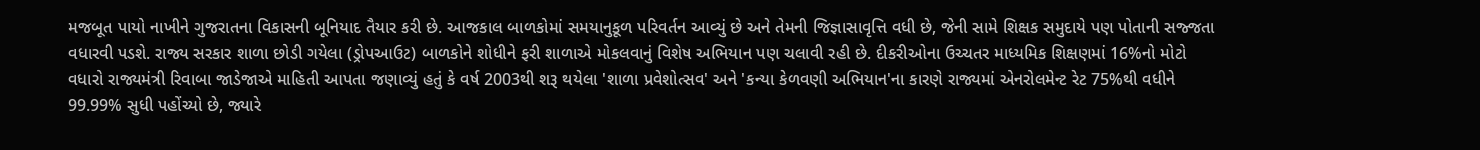મજબૂત પાયો નાખીને ગુજરાતના વિકાસની બૂનિયાદ તૈયાર કરી છે. આજકાલ બાળકોમાં સમયાનુકૂળ પરિવર્તન આવ્યું છે અને તેમની જિજ્ઞાસાવૃત્તિ વધી છે, જેની સામે શિક્ષક સમુદાયે પણ પોતાની સજ્જતા વધારવી પડશે. રાજ્ય સરકાર શાળા છોડી ગયેલા (ડ્રોપઆઉટ) બાળકોને શોધીને ફરી શાળાએ મોકલવાનું વિશેષ અભિયાન પણ ચલાવી રહી છે. દીકરીઓના ઉચ્ચતર માધ્યમિક શિક્ષણમાં 16%નો મોટો વધારો રાજ્યમંત્રી રિવાબા જાડેજાએ માહિતી આપતા જણાવ્યું હતું કે વર્ષ 2003થી શરૂ થયેલા 'શાળા પ્રવેશોત્સવ' અને 'કન્યા કેળવણી અભિયાન'ના કારણે રાજ્યમાં એનરોલમેન્ટ રેટ 75%થી વધીને 99.99% સુધી પહોંચ્યો છે, જ્યારે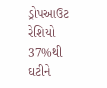ડ્રોપઆઉટ રેશિયો 37%થી ઘટીને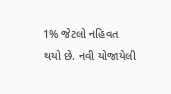1% જેટલો નહિવત થયો છે. નવી યોજાયેલી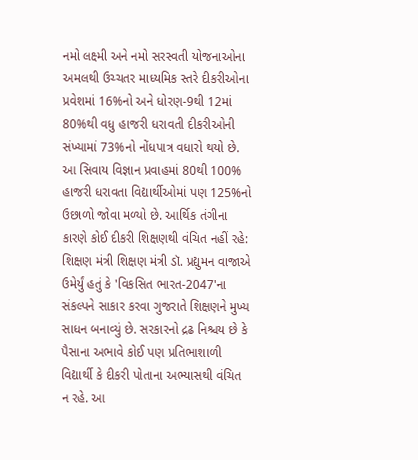નમો લક્ષ્મી અને નમો સરસ્વતી યોજનાઓના અમલથી ઉચ્ચતર માધ્યમિક સ્તરે દીકરીઓના પ્રવેશમાં 16%નો અને ધોરણ-9થી 12માં 80%થી વધુ હાજરી ધરાવતી દીકરીઓની સંખ્યામાં 73%નો નોંધપાત્ર વધારો થયો છે. આ સિવાય વિજ્ઞાન પ્રવાહમાં 80થી 100% હાજરી ધરાવતા વિદ્યાર્થીઓમાં પણ 125%નો ઉછાળો જોવા મળ્યો છે. આર્થિક તંગીના કારણે કોઈ દીકરી શિક્ષણથી વંચિત નહીં રહે: શિક્ષણ મંત્રી શિક્ષણ મંત્રી ડૉ. પ્રદ્યુમન વાજાએ ઉમેર્યું હતું કે 'વિકસિત ભારત-2047'ના સંકલ્પને સાકાર કરવા ગુજરાતે શિક્ષણને મુખ્ય સાધન બનાવ્યું છે. સરકારનો દ્રઢ નિશ્ચય છે કે પૈસાના અભાવે કોઈ પણ પ્રતિભાશાળી વિદ્યાર્થી કે દીકરી પોતાના અભ્યાસથી વંચિત ન રહે. આ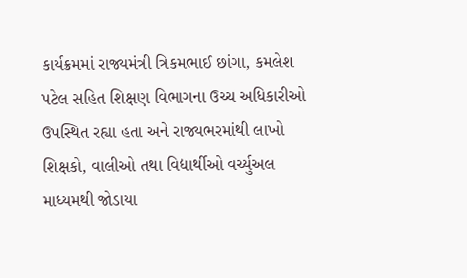કાર્યક્રમમાં રાજ્યમંત્રી ત્રિકમભાઈ છાંગા, કમલેશ પટેલ સહિત શિક્ષણ વિભાગના ઉચ્ચ અધિકારીઓ ઉપસ્થિત રહ્યા હતા અને રાજ્યભરમાંથી લાખો શિક્ષકો, વાલીઓ તથા વિદ્યાર્થીઓ વર્ચ્યુઅલ માધ્યમથી જોડાયા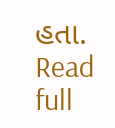હતા.
Read full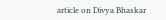article on Divya Bhaskar